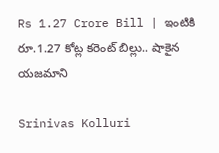Rs 1.27 Crore Bill | ఇంటికి రూ.1.27 కోట్ల కరెంట్ బిల్లు.. షాకైన యజమాని

Srinivas Kolluri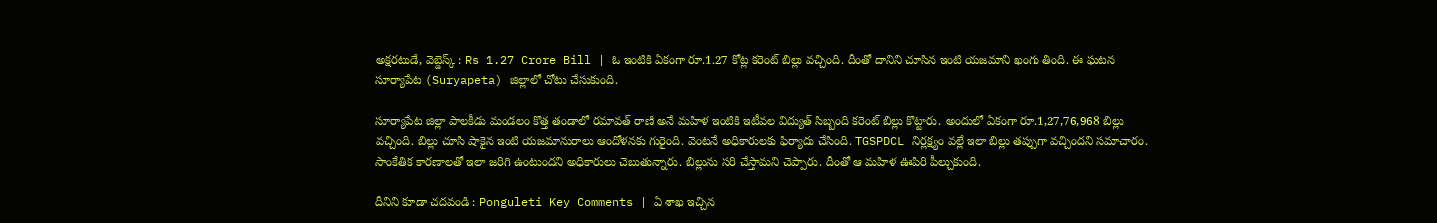అక్షరటుడే, వెబ్డెస్క్ : Rs 1.27 Crore Bill | ఓ ఇంటికి ఏకంగా రూ.1.27 కోట్ల కరెంట్ బిల్లు వచ్చింది. దీంతో దానిని చూసిన ఇంటి యజమాని ఖంగు తింది. ఈ ఘటన సూర్యాపేట (Suryapeta) జిల్లాలో చోటు చేసుకుంది.

సూర్యాపేట జిల్లా పాలకీడు మండలం కొత్త తండాలో రమావత్ రాణి అనే మహిళ ఇంటికి ఇటీవల విద్యుత్ సిబ్బంది కరెంట్ బిల్లు కొట్టారు. అందులో ఏకంగా రూ.1,27,76,968 బిల్లు వచ్చింది. బిల్లు చూసి షాకైన ఇంటి యజమానురాలు ఆందోళనకు గురైంది. వెంటనే అధికారులకు ఫిర్యాదు చేసింది. TGSPDCL నిర్లక్ష్యం వల్లే ఇలా బిల్లు తప్పుగా వచ్చిందని సమాచారం. సాంకేతిక కారణాలతో ఇలా జరిగి ఉంటుందని అధికారులు చెబుతున్నారు. బిల్లును సరి చేస్తామని చెప్పారు. దీంతో ఆ మహిళ ఊపిరి పీల్చుకుంది.

దీనిని కూడా చదవండి : Ponguleti Key Comments | ఏ శాఖ ఇచ్చిన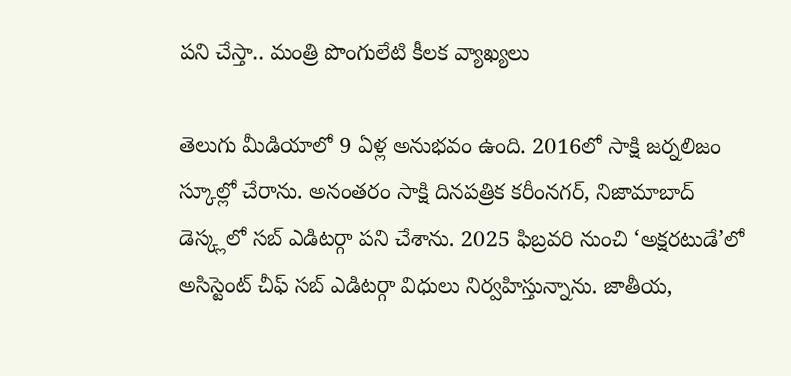పని చేస్తా.. మంత్రి పొంగులేటి కీలక వ్యాఖ్యలు

తెలుగు మీడియాలో 9 ఏళ్ల అనుభవం ఉంది. 2016లో సాక్షి జర్నలిజం స్కూల్లో చేరాను. అనంతరం సాక్షి దినపత్రిక కరీంనగర్, నిజామాబాద్ డెస్క్లలో సబ్ ఎడిటర్గా పని చేశాను. 2025 ఫిబ్రవరి నుంచి ‘అక్షరటుడే’లో అసిస్టెంట్ చీఫ్ సబ్ ఎడిటర్గా విధులు నిర్వహిస్తున్నాను. జాతీయ,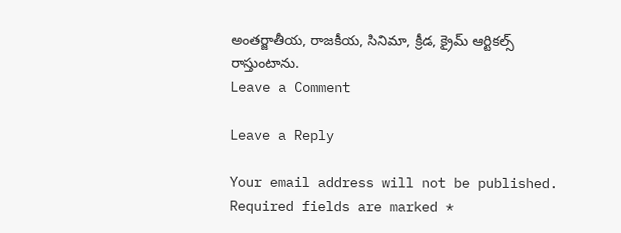అంతర్జాతీయ, రాజకీయ, సినిమా, క్రీడ, క్రైమ్ ఆర్టికల్స్ రాస్తుంటాను.
Leave a Comment

Leave a Reply

Your email address will not be published. Required fields are marked *